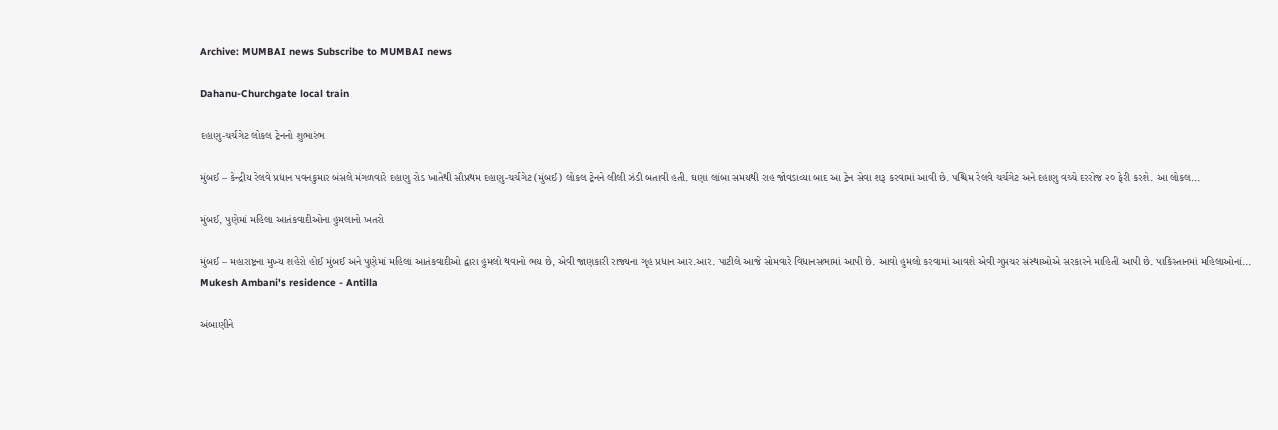Archive: MUMBAI news Subscribe to MUMBAI news

Dahanu-Churchgate local train

દહાણુ-ચર્ચગેટ લોકલ ટ્રેનનો શુભારંભ

મુંબઈ – કેન્દ્રીય રેલવે પ્રધાન પવનકુમાર બંસલે મંગળવારે દહાણુ રોડ ખાતેથી સૌપ્રથમ દહાણુ-ચર્ચગેટ (મુંબઈ) લોકલ ટ્રેનને લીલી ઝંડી બતાવી હતી. ઘણા લાંબા સમયથી રાહ જોવડાવ્યા બાદ આ ટ્રેન સેવા શરૂ કરવામાં આવી છે. પશ્ચિમ રેલવે ચર્ચગેટ અને દહાણુ વચ્ચે દરરોજ ૨૦ ફેરી કરશે. આ લોકલ...

મુંબઈ, પુણેમાં મહિલા આતંકવાદીઓના હુમલાનો ખતરો

મુંબઈ – મહારાષ્ટ્રના મુખ્ય શહેરો હોઈ મુંબઈ અને પુણેમાં મહિલા આતંકવાદીઓ દ્વારા હુમલો થવાનો ભય છે, એવી જાણકારી રાજ્યના ગૃહ પ્રધાન આર.આર. પાટીલે આજે સોમવારે વિધાનસભામાં આપી છે. આવો હુમલો કરવામાં આવશે એવી ગુપ્તચર સંસ્થાઓએ સરકારને માહિતી આપી છે. પાકિસ્તાનમાં મહિલાઓનાં...
Mukesh Ambani's residence - Antilla

અંબાણીને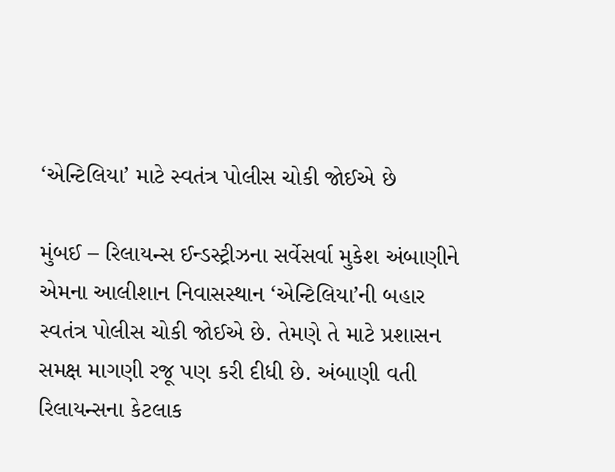‘એન્ટિલિયા’ માટે સ્વતંત્ર પોલીસ ચોકી જોઈએ છે

મુંબઈ – રિલાયન્સ ઈન્ડસ્ટ્રીઝના સર્વેસર્વા મુકેશ અંબાણીને એમના આલીશાન નિવાસસ્થાન ‘એન્ટિલિયા’ની બહાર સ્વતંત્ર પોલીસ ચોકી જોઈએ છે. તેમણે તે માટે પ્રશાસન સમક્ષ માગણી રજૂ પણ કરી દીધી છે. અંબાણી વતી રિલાયન્સના કેટલાક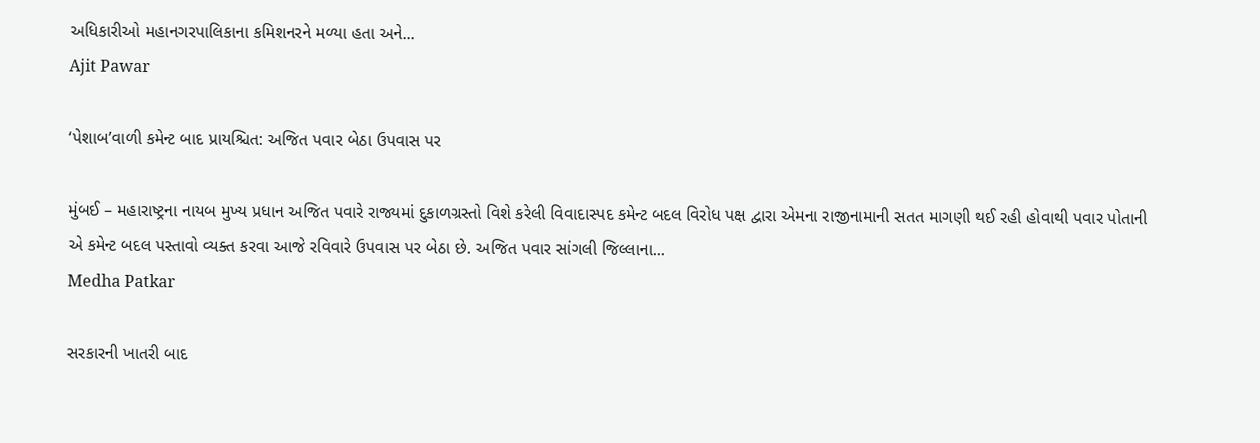અધિકારીઓ મહાનગરપાલિકાના કમિશનરને મળ્યા હતા અને...
Ajit Pawar

‘પેશાબ’વાળી કમેન્ટ બાદ પ્રાયશ્ચિત: અજિત પવાર બેઠા ઉપવાસ પર

મુંબઈ – મહારાષ્ટ્રના નાયબ મુખ્ય પ્રધાન અજિત પવારે રાજ્યમાં દુકાળગ્રસ્તો વિશે કરેલી વિવાદાસ્પદ કમેન્ટ બદલ વિરોધ પક્ષ દ્વારા એમના રાજીનામાની સતત માગણી થઈ રહી હોવાથી પવાર પોતાની એ કમેન્ટ બદલ પસ્તાવો વ્યક્ત કરવા આજે રવિવારે ઉપવાસ પર બેઠા છે. અજિત પવાર સાંગલી જિલ્લાના...
Medha Patkar

સરકારની ખાતરી બાદ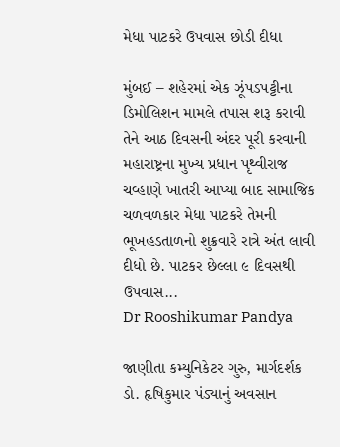મેધા પાટકરે ઉપવાસ છોડી દીધા

મુંબઈ – શહેરમાં એક ઝૂંપડપટ્ટીના ડિમોલિશન મામલે તપાસ શરૂ કરાવી તેને આઠ દિવસની અંદર પૂરી કરવાની મહારાષ્ટ્રના મુખ્ય પ્રધાન પૃથ્વીરાજ ચવ્હાણે ખાતરી આપ્યા બાદ સામાજિક ચળવળકાર મેધા પાટકરે તેમની ભૂખહડતાળનો શુક્રવારે રાત્રે અંત લાવી દીધો છે. પાટકર છેલ્લા ૯ દિવસથી ઉપવાસ...
Dr Rooshikumar Pandya

જાણીતા કમ્યુનિકેટર ગુરુ, માર્ગદર્શક ડો. હૃષિકુમાર પંડ્યાનું અવસાન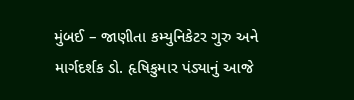મુંબઈ – જાણીતા કમ્યુનિકેટર ગુરુ અને માર્ગદર્શક ડો. હૃષિકુમાર પંડ્યાનું આજે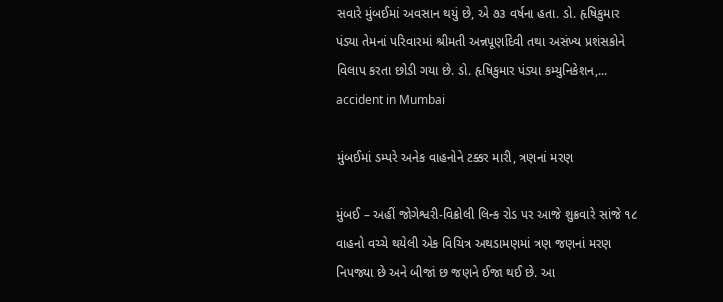સવારે મુંબઈમાં અવસાન થયું છે, એ ૭૩ વર્ષના હતા. ડો. હૃષિકુમાર પંડ્યા તેમનાં પરિવારમાં શ્રીમતી અન્નપૂર્ણાદેવી તથા અસંખ્ય પ્રશંસકોને વિલાપ કરતા છોડી ગયા છે. ડો. હૃષિકુમાર પંડ્યા કમ્યુનિકેશન,...
accident in Mumbai

મુંબઈમાં ડમ્પરે અનેક વાહનોને ટક્કર મારી, ત્રણનાં મરણ

મુંબઈ – અહીં જોગેશ્વરી-વિક્રોલી લિન્ક રોડ પર આજે શુક્રવારે સાંજે ૧૮ વાહનો વચ્ચે થયેલી એક વિચિત્ર અથડામણમાં ત્રણ જણનાં મરણ નિપજ્યા છે અને બીજાં છ જણને ઈજા થઈ છે. આ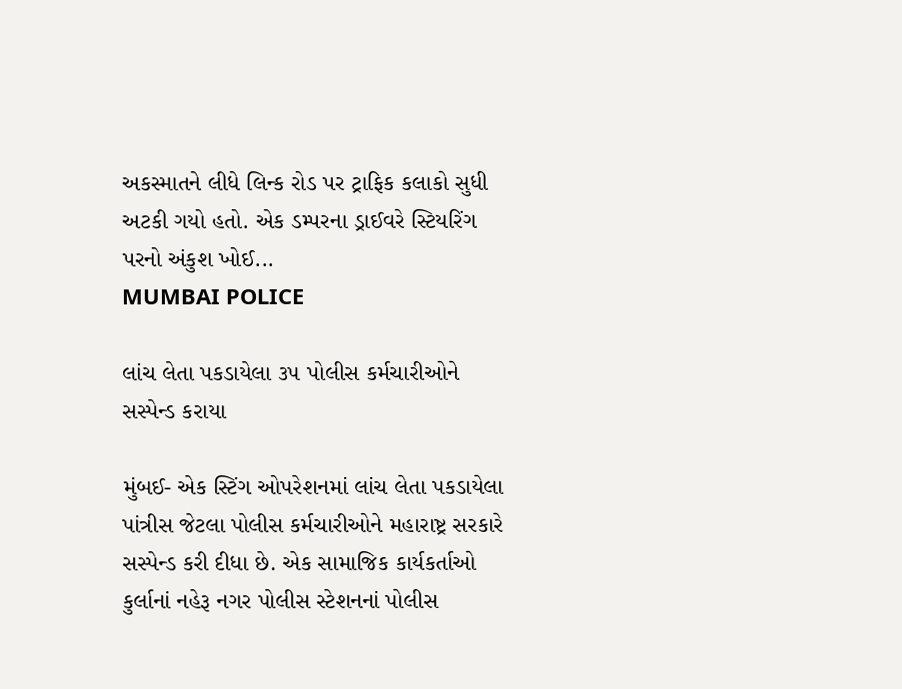અકસ્માતને લીધે લિન્ક રોડ પર ટ્રાફિક કલાકો સુધી અટકી ગયો હતો. એક ડમ્પરના ડ્રાઈવરે સ્ટિયરિંગ પરનો અંકુશ ખોઈ...
MUMBAI POLICE

લાંચ લેતા પકડાયેલા ૩૫ પોલીસ કર્મચારીઓને સસ્પેન્ડ કરાયા

મુંબઈ- એક સ્ટિંગ ઓપરેશનમાં લાંચ લેતા પકડાયેલા પાંત્રીસ જેટલા પોલીસ કર્મચારીઓને મહારાષ્ટ્ર સરકારે સસ્પેન્ડ કરી દીધા છે. એક સામાજિક કાર્યકર્તાઓ કુર્લાનાં નહેરૂ નગર પોલીસ સ્ટેશનનાં પોલીસ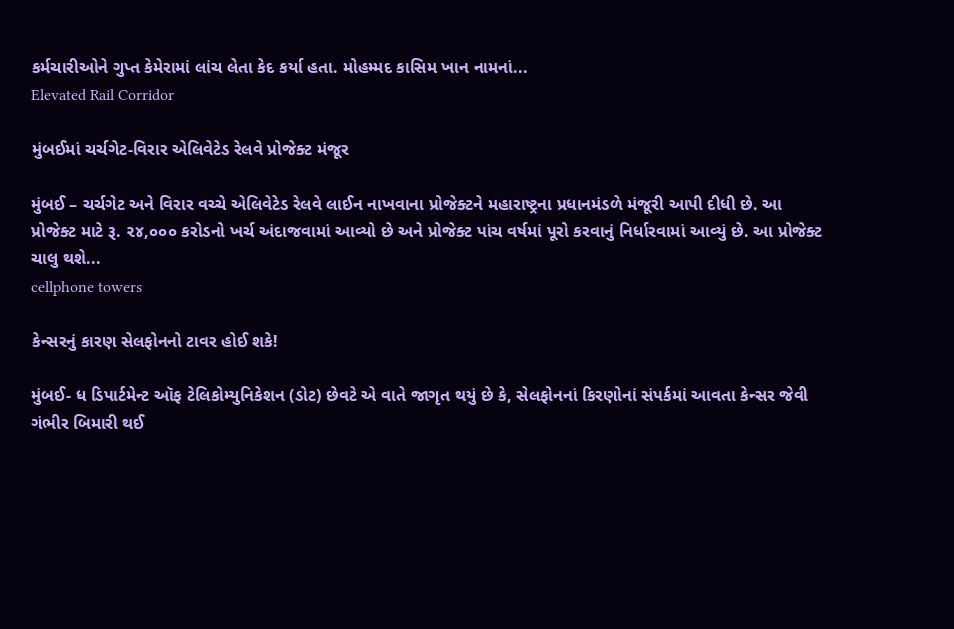કર્મચારીઓને ગુપ્ત કેમેરામાં લાંચ લેતા કેદ કર્યા હતા. મોહમ્મદ કાસિમ ખાન નામનાં...
Elevated Rail Corridor

મુંબઈમાં ચર્ચગેટ-વિરાર એલિવેટેડ રેલવે પ્રોજેક્ટ મંજૂર

મુંબઈ – ચર્ચગેટ અને વિરાર વચ્ચે એલિવેટેડ રેલવે લાઈન નાખવાના પ્રોજેક્ટને મહારાષ્ટ્રના પ્રધાનમંડળે મંજૂરી આપી દીધી છે. આ પ્રોજેક્ટ માટે રૂ. ૨૪,૦૦૦ કરોડનો ખર્ચ અંદાજવામાં આવ્યો છે અને પ્રોજેક્ટ પાંચ વર્ષમાં પૂરો કરવાનું નિર્ધારવામાં આવ્યું છે. આ પ્રોજેક્ટ ચાલુ થશે...
cellphone towers

કેન્સરનું કારણ સેલફોનનો ટાવર હોઈ શકે!

મુંબઈ- ધ ડિપાર્ટમેન્ટ ઑફ ટેલિકોમ્યુનિકેશન (ડોટ) છેવટે એ વાતે જાગૃત થયું છે કે, સેલફોનનાં કિરણોનાં સંપર્કમાં આવતા કેન્સર જેવી ગંભીર બિમારી થઈ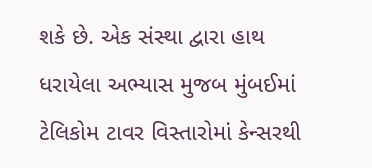શકે છે. એક સંસ્થા દ્વારા હાથ ધરાયેલા અભ્યાસ મુજબ મુંબઈમાં ટેલિકોમ ટાવર વિસ્તારોમાં કેન્સરથી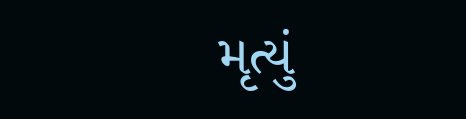મૃત્યું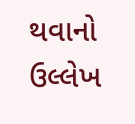થવાનો ઉલ્લેખ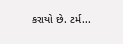કરાયો છે. ટર્મ...